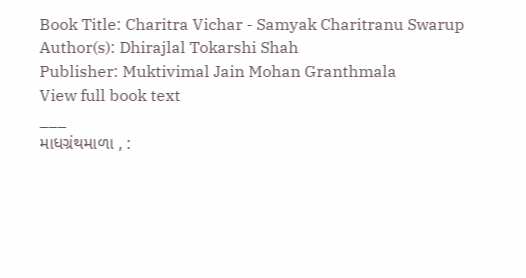Book Title: Charitra Vichar - Samyak Charitranu Swarup
Author(s): Dhirajlal Tokarshi Shah
Publisher: Muktivimal Jain Mohan Granthmala
View full book text
___
માધગ્રંથમાળા , :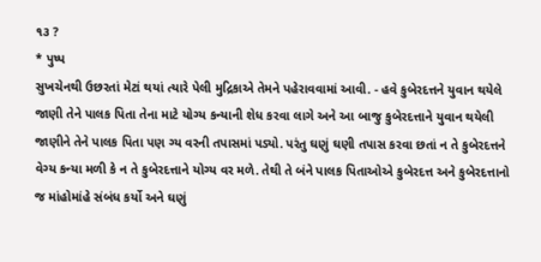૧૩ ?
* પુષ્પ
સુખચેનથી ઉછરતાં મેટાં થયાં ત્યારે પેલી મુદ્રિકાએ તેમને પહેરાવવામાં આવી. - હવે કુબેરદત્તને યુવાન થયેલે જાણી તેને પાલક પિતા તેના માટે યોગ્ય કન્યાની શેધ કરવા લાગે અને આ બાજુ કુબેરદત્તાને યુવાન થયેલી જાણીને તેને પાલક પિતા પણ ગ્ય વરની તપાસમાં પડ્યો. પરંતુ ઘણું ઘણી તપાસ કરવા છતાં ન તે કુબેરદત્તને વેગ્ય કન્યા મળી કે ન તે કુબેરદત્તાને યોગ્ય વર મળે. તેથી તે બંને પાલક પિતાઓએ કુબેરદત્ત અને કુબેરદત્તાનો જ માંહોમાંહે સંબંધ કર્યો અને ઘણું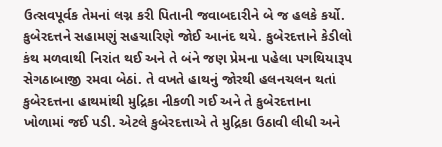ઉત્સવપૂર્વક તેમનાં લગ્ન કરી પિતાની જવાબદારીને બે જ હલકે કર્યો.
કુબેરદત્તને સહામણું સહચારિણે જોઈ આનંદ થયે. કુબેરદત્તાને કેડીલો કંથ મળવાથી નિરાંત થઈ અને તે બંને જણ પ્રેમના પહેલા પગથિયારૂપ સેગઠાબાજી રમવા બેઠાં. તે વખતે હાથનું જોરથી હલનચલન થતાં કુબેરદત્તના હાથમાંથી મુદ્રિકા નીકળી ગઈ અને તે કુબેરદત્તાના ખોળામાં જઈ પડી. એટલે કુબેરદત્તાએ તે મુદ્રિકા ઉઠાવી લીધી અને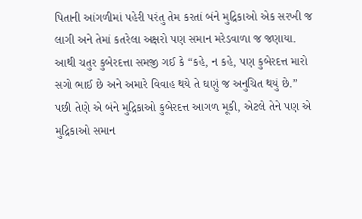પિતાની આંગળીમાં પહેરી પરંતુ તેમ કરતાં બંને મુદ્રિકાઓ એક સરખી જ લાગી અને તેમાં કતરેલા અક્ષરો પણ સમાન મરેડવાળા જ જણાયા. આથી ચતુર કુબેરદત્તા સમજી ગઈ કે “કહે, ન કહે, પણ કુબેરદત્ત મારો સગો ભાઈ છે અને અમારે વિવાહ થયે તે ઘણું જ અનુચિત થયું છે.” પછી તેણે એ બંને મુદ્રિકાઓ કુબેરદત્ત આગળ મૂકી, એટલે તેને પણ એ મુદ્રિકાઓ સમાન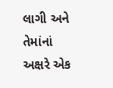લાગી અને તેમાંનાં અક્ષરે એક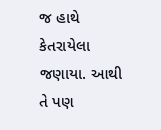જ હાથે કેતરાયેલા જણાયા. આથી તે પણ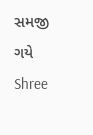સમજી ગયે Shree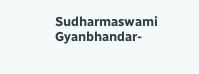Sudharmaswami Gyanbhandar-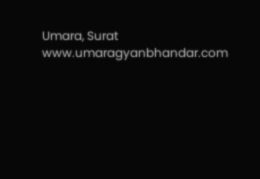Umara, Surat www.umaragyanbhandar.com